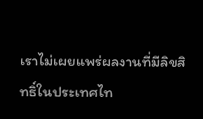เราไม่เผยแพร่ผลงานที่มีลิขสิทธิ์ในประเทศไท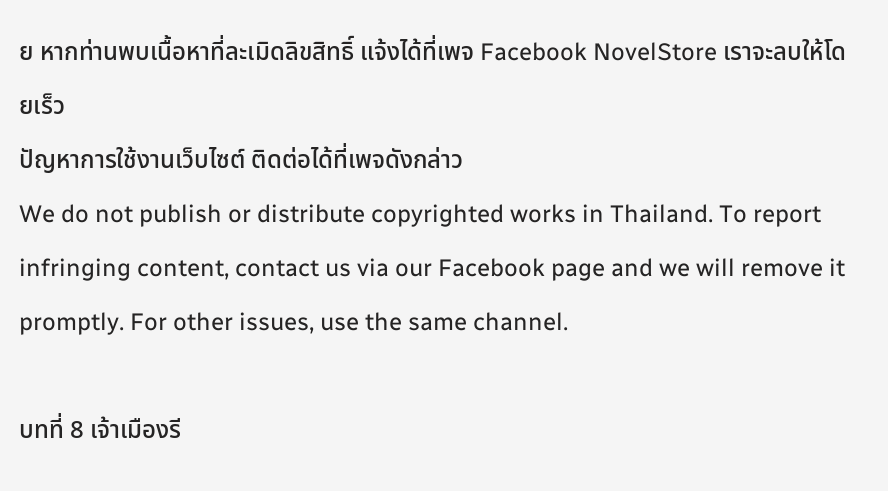ย หากท่านพบเนื้อหาที่ละเมิดลิขสิทธิ์ แจ้งได้ที่เพจ Facebook NovelStore เราจะลบให้โดยเร็ว
ปัญหาการใช้งานเว็บไซต์ ติดต่อได้ที่เพจดังกล่าว
We do not publish or distribute copyrighted works in Thailand. To report infringing content, contact us via our Facebook page and we will remove it promptly. For other issues, use the same channel.

บทที่ 8 เจ้าเมืองรี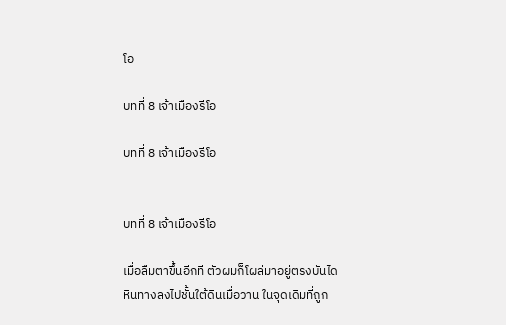โอ

บทที่ 8 เจ้าเมืองรีโอ

บทที่ 8 เจ้าเมืองรีโอ


บทที่ 8 เจ้าเมืองรีโอ

เมื่อลืมตาขึ้นอีกที ตัวผมก็โผล่มาอยู่ตรงบันไดหินทางลงไปชั้นใต้ดินเมื่อวาน ในจุดเดิมที่ถูก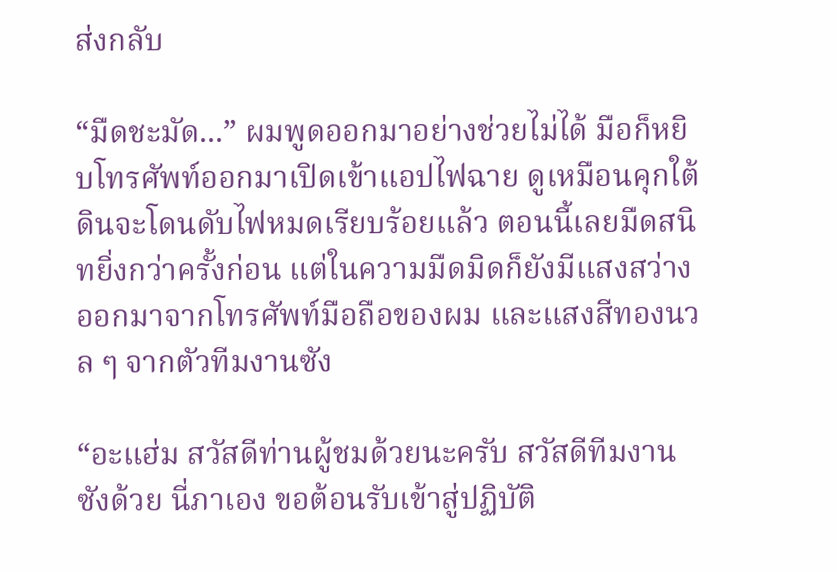ส่งกลับ

“มืดชะมัด...” ผมพูดออกมาอย่างช่วยไม่ได้ มือก็หยิบโทรศัพท์ออกมาเปิดเข้าแอปไฟฉาย ดูเหมือนคุกใต้ดินจะโดนดับไฟหมดเรียบร้อยแล้ว ตอนนี้เลยมืดสนิทยิ่งกว่าครั้งก่อน แต่ในความมืดมิดก็ยังมีแสงสว่างออกมาจากโทรศัพท์มือถือของผม และแสงสีทองนวล ๆ จากตัวทีมงานซัง

“อะแฮ่ม สวัสดีท่านผู้ชมด้วยนะครับ สวัสดีทีมงานซังด้วย นี่ภาเอง ขอต้อนรับเข้าสู่ปฏิบัติ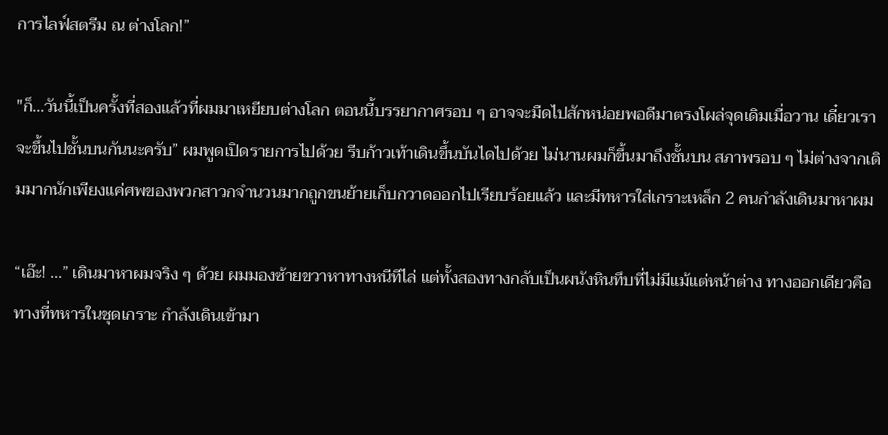การไลฟ์สตรีม ณ ต่างโลก!”

"ก็...วันนี้เป็นครั้งที่สองแล้วที่ผมมาเหยียบต่างโลก ตอนนี้บรรยากาศรอบ ๆ อาจจะมืดไปสักหน่อยพอดีมาตรงโผล่จุดเดิมเมื่อวาน เดี๋ยวเราจะขึ้นไปชั้นบนกันนะครับ” ผมพูดเปิดรายการไปด้วย รีบก้าวเท้าเดินขึ้นบันไดไปด้วย ไม่นานผมก็ขึ้นมาถึงชั้นบน สภาพรอบ ๆ ไม่ต่างจากเดิมมากนักเพียงแค่ศพของพวกสาวกจำนวนมากถูกขนย้ายเก็บกวาดออกไปเรียบร้อยแล้ว และมีทหารใส่เกราะเหล็ก 2 คนกำลังเดินมาหาผม

“เอ๊ะ! ...” เดินมาหาผมจริง ๆ ด้วย ผมมองซ้ายขวาหาทางหนีทีไล่ แต่ทั้งสองทางกลับเป็นผนังหินทึบที่ไม่มีแม้แต่หน้าต่าง ทางออกเดียวคือทางที่ทหารในชุดเกราะ กำลังเดินเข้ามา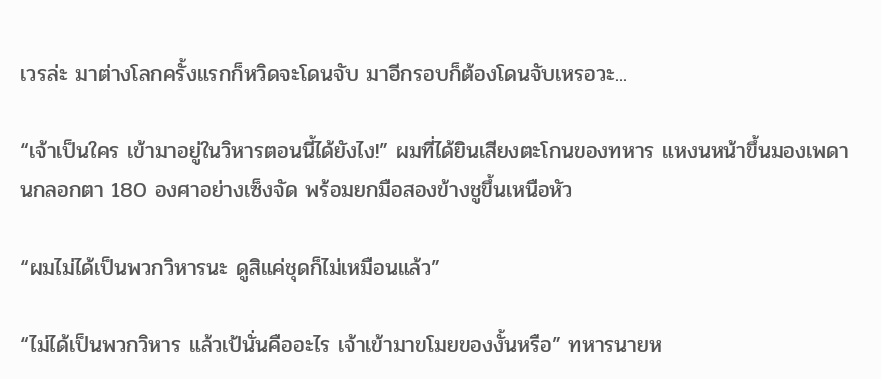เวรล่ะ มาต่างโลกครั้งแรกก็หวิดจะโดนจับ มาอีกรอบก็ต้องโดนจับเหรอวะ...

“เจ้าเป็นใคร เข้ามาอยู่ในวิหารตอนนี้ได้ยังไง!” ผมที่ได้ยินเสียงตะโกนของทหาร แหงนหน้าขึ้นมองเพดานกลอกตา 180 องศาอย่างเซ็งจัด พร้อมยกมือสองข้างชูขึ้นเหนือหัว

“ผมไม่ได้เป็นพวกวิหารนะ ดูสิแค่ชุดก็ไม่เหมือนแล้ว”

“ไม่ได้เป็นพวกวิหาร แล้วเป้นั่นคืออะไร เจ้าเข้ามาขโมยของงั้นหรือ” ทหารนายห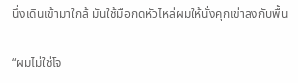นึ่งเดินเข้ามาใกล้ มันใช้มือกดหัวไหล่ผมให้นั่งคุกเข่าลงกับพื้น

“ผมไม่ใช่โจ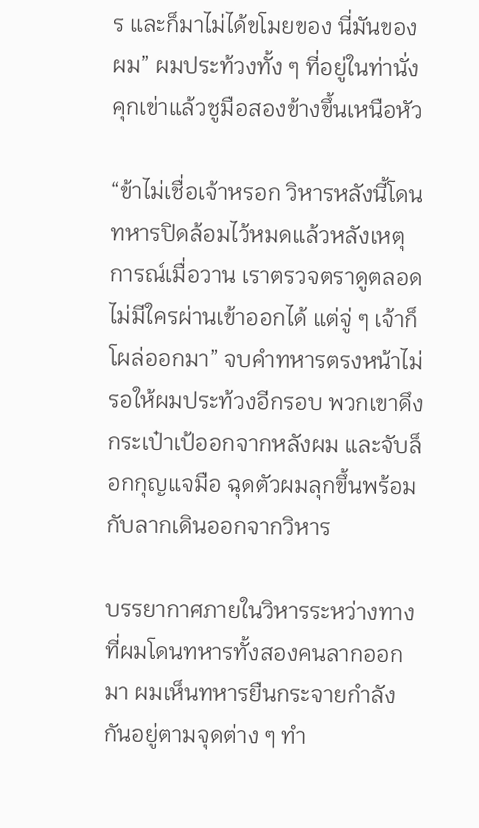ร และก็มาไม่ได้ขโมยของ นี่มันของผม” ผมประท้วงทั้ง ๆ ที่อยู่ในท่านั่งคุกเข่าแล้วชูมือสองข้างขึ้นเหนือหัว

“ข้าไม่เชื่อเจ้าหรอก วิหารหลังนี้โดนทหารปิดล้อมไว้หมดแล้วหลังเหตุการณ์เมื่อวาน เราตรวจตราดูตลอดไม่มีใครผ่านเข้าออกได้ แต่จู่ ๆ เจ้าก็โผล่ออกมา” จบคำทหารตรงหน้าไม่รอให้ผมประท้วงอีกรอบ พวกเขาดึงกระเป๋าเป้ออกจากหลังผม และจับล็อกกุญแจมือ ฉุดตัวผมลุกขึ้นพร้อมกับลากเดินออกจากวิหาร

บรรยากาศภายในวิหารระหว่างทางที่ผมโดนทหารทั้งสองคนลากออกมา ผมเห็นทหารยืนกระจายกำลังกันอยู่ตามจุดต่าง ๆ ทำ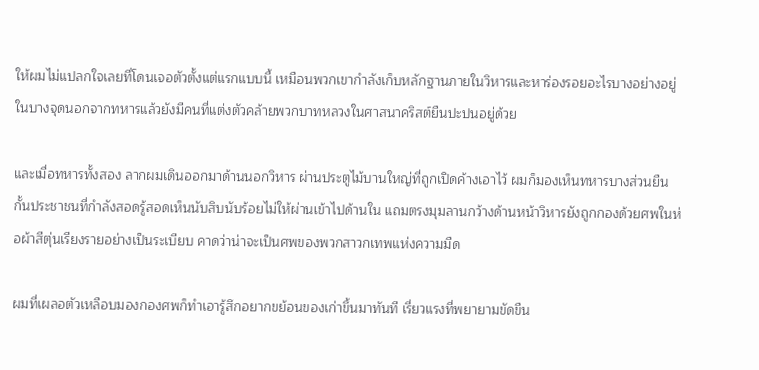ให้ผมไม่แปลกใจเลยที่โดนเจอตัวตั้งแต่แรกแบบนี้ เหมือนพวกเขากำลังเก็บหลักฐานภายในวิหารและหาร่องรอยอะไรบางอย่างอยู่ ในบางจุดนอกจากทหารแล้วยังมีคนที่แต่งตัวคล้ายพวกบาทหลวงในศาสนาคริสต์ยืนปะปนอยู่ด้วย

และเมื่อทหารทั้งสอง ลากผมเดินออกมาด้านนอกวิหาร ผ่านประตูไม้บานใหญ่ที่ถูกเปิดค้างเอาไว้ ผมก็มองเห็นทหารบางส่วนยืนกั้นประชาชนที่กำลังสอดรู้สอดเห็นนับสิบนับร้อยไม่ให้ผ่านเข้าไปด้านใน แถมตรงมุมลานกว้างด้านหน้าวิหารยังถูกกองด้วยศพในห่อผ้าสีตุ่นเรียงรายอย่างเป็นระเบียบ คาดว่าน่าจะเป็นศพของพวกสาวกเทพแห่งความมืด

ผมที่เผลอตัวเหลือบมองกองศพก็ทำเอารู้สึกอยากขย้อนของเก่าขึ้นมาทันที เรี่ยวแรงที่พยายามขัดขืน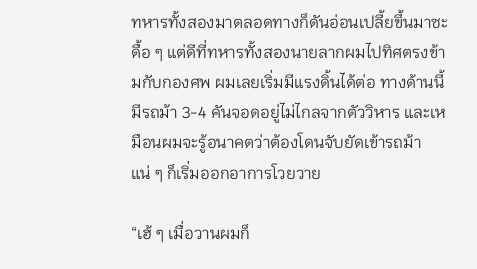ทหารทั้งสองมาตลอดทางก็ดันอ่อนเปลี้ยขึ้นมาซะดื้อ ๆ แต่ดีที่ทหารทั้งสองนายลากผมไปทิศตรงข้ามกับกองศพ ผมเลยเริ่มมีแรงดิ้นได้ต่อ ทางด้านนี้มีรถม้า 3-4 คันจอดอยู่ไม่ไกลจากตัววิหาร และเหมือนผมจะรู้อนาคตว่าต้องโดนจับยัดเข้ารถม้าแน่ ๆ ก็เริ่มออกอาการโวยวาย

“เฮ้ ๆ เมื่อวานผมก็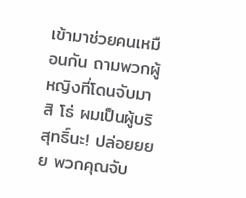เข้ามาช่วยคนเหมือนกัน ถามพวกผู้หญิงที่โดนจับมาสิ โธ่ ผมเป็นผู้บริสุทธิ์นะ! ปล่อยยยย พวกคุณจับ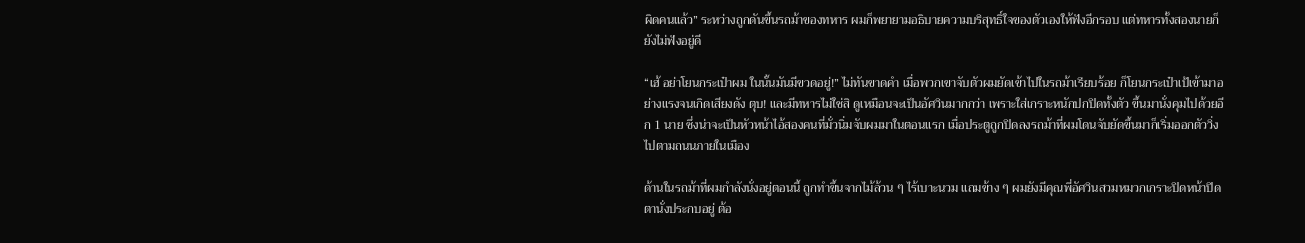ผิดคนแล้ว” ระหว่างถูกดันขึ้นรถม้าของทหาร ผมก็พยายามอธิบายความบริสุทธิ์ใจของตัวเองให้ฟังอีกรอบ แต่ทหารทั้งสองนายก็ยังไม่ฟังอยู่ดี

“เฮ้ อย่าโยนกระเป๋าผม ในนั้นมันมีขวดอยู่!” ไม่ทันขาดคำ เมื่อพวกเขาจับตัวผมยัดเข้าไปในรถม้าเรียบร้อย ก็โยนกระเป๋าเป้เข้ามาอย่างแรงจนเกิดเสียงดัง ตุบ! และมีทหารไม่ใช่สิ ดูเหมือนจะเป็นอัศวินมากกว่า เพราะใส่เกราะหนักปกปิดทั้งตัว ขึ้นมานั่งคุมไปด้วยอีก 1 นาย ซึ่งน่าจะเป็นหัวหน้าไอ้สองคนที่มั่วนิ่มจับผมมาในตอนแรก เมื่อประตูถูกปิดลงรถม้าที่ผมโดนจับยัดขึ้นมาก็เริ่มออกตัววิ่งไปตามถนนภายในเมือง

ด้านในรถม้าที่ผมกำลังนั่งอยู่ตอนนี้ ถูกทำขึ้นจากไม้ล้วน ๆ ไร้เบาะนวม แถมข้าง ๆ ผมยังมีคุณพี่อัศวินสวมหมวกเกราะปิดหน้าปิดตานั่งประกบอยู่ ต้อ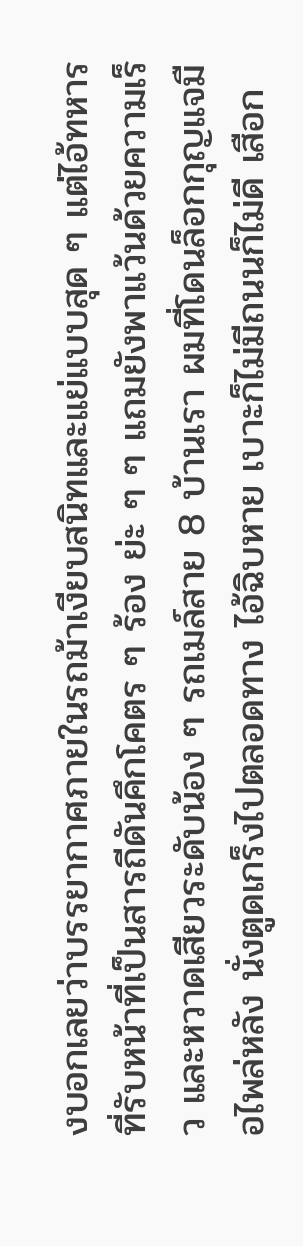งบอกเลยว่าบรรยากาศภายในรถม้าเงียบสนิทและแย่แบบสุด ๆ แต่ไอ้ทหารที่รับหน้าที่เป็นสารถีดันคึกโคตร ๆ ร้อง ย่ะ ๆ ๆ แถมยังพาแว้นด้วยความเร็ว และหวาดเสียวระดับน้อง ๆ รถเมล์สาย 8 บ้านเรา ผมที่โดนล็อกกุญแจมือไพล่หลัง นั่งตูดเกร็งไปตลอดทาง ไอ้ฉิบหาย เบาะก็ไม่มีถนนก็ไม่ดี เสือก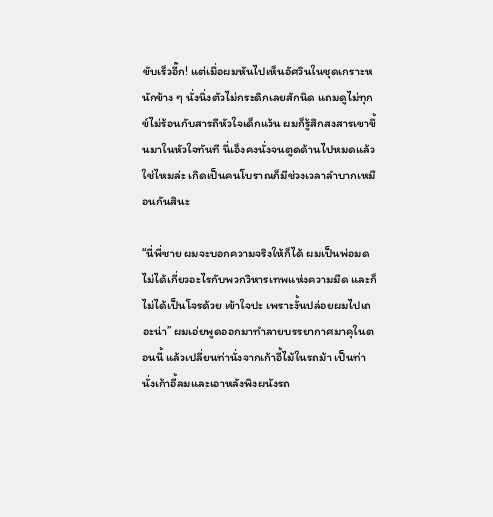ขับเร็วอี๊ก! แต่เมื่อผมหันไปเห็นอัศวินในชุดเกราะหนักข้าง ๆ นั่งนิ่งตัวไม่กระดิกเลยสักนิด แถมดูไม่ทุกข์ไม่ร้อนกับสารถีหัวใจเด็กแว้น ผมก็รู้สึกสงสารเขาขึ้นมาในหัวใจทันที นี่เอ็งคงนั่งจนตูดด้านไปหมดแล้วใช่ไหมล่ะ เกิดเป็นคนโบราณก็มีช่วงเวลาลำบากเหมือนกันสินะ

“นี่พี่ชาย ผมจะบอกความจริงให้ก็ได้ ผมเป็นพ่อมดไม่ได้เกี่ยวอะไรกับพวกวิหารเทพแห่งความมืด และก็ไม่ได้เป็นโจรด้วย เข้าใจปะ เพราะงั้นปล่อยผมไปเถอะน่า” ผมเอ่ยพูดออกมาทำลายบรรยากาศมาคุในตอนนี้ แล้วเปลี่ยนท่านั่งจากเก้าอี้ไม้ในรถม้า เป็นท่านั่งเก้าอี้ลมและเอาหลังพิงผนังรถ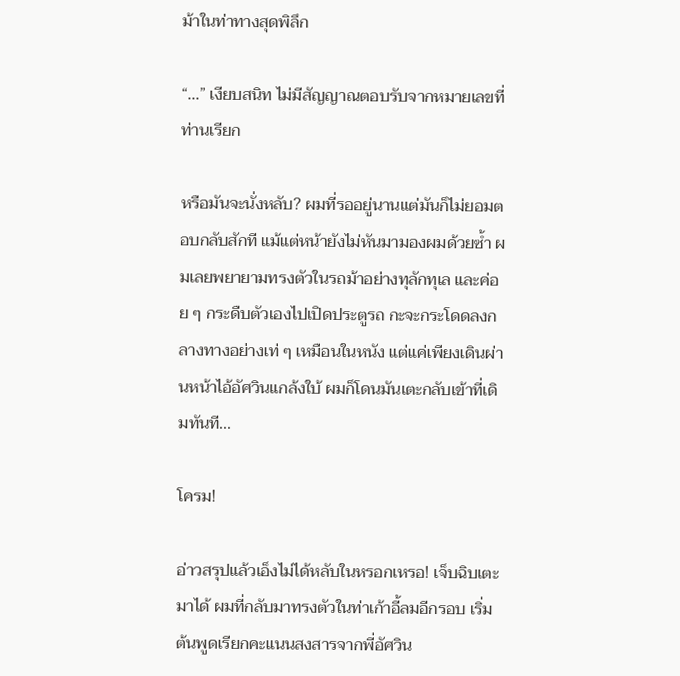ม้าในท่าทางสุดพิลึก

“...” เงียบสนิท ไม่มีสัญญาณตอบรับจากหมายเลขที่ท่านเรียก

หรือมันจะนั่งหลับ? ผมที่รออยู่นานแต่มันก็ไม่ยอมตอบกลับสักที แม้แต่หน้ายังไม่หันมามองผมด้วยซ้ำ ผมเลยพยายามทรงตัวในรถม้าอย่างทุลักทุเล และค่อย ๆ กระดืบตัวเองไปเปิดประตูรถ กะจะกระโดดลงกลางทางอย่างเท่ ๆ เหมือนในหนัง แต่แค่เพียงเดินผ่านหน้าไอ้อัศวินแกล้งใบ้ ผมก็โดนมันเตะกลับเข้าที่เดิมทันที...

โครม!

อ่าวสรุปแล้วเอ็งไม่ได้หลับในหรอกเหรอ! เจ็บฉิบเตะมาได้ ผมที่กลับมาทรงตัวในท่าเก้าอี้ลมอีกรอบ เริ่มต้นพูดเรียกคะแนนสงสารจากพี่อัศวิน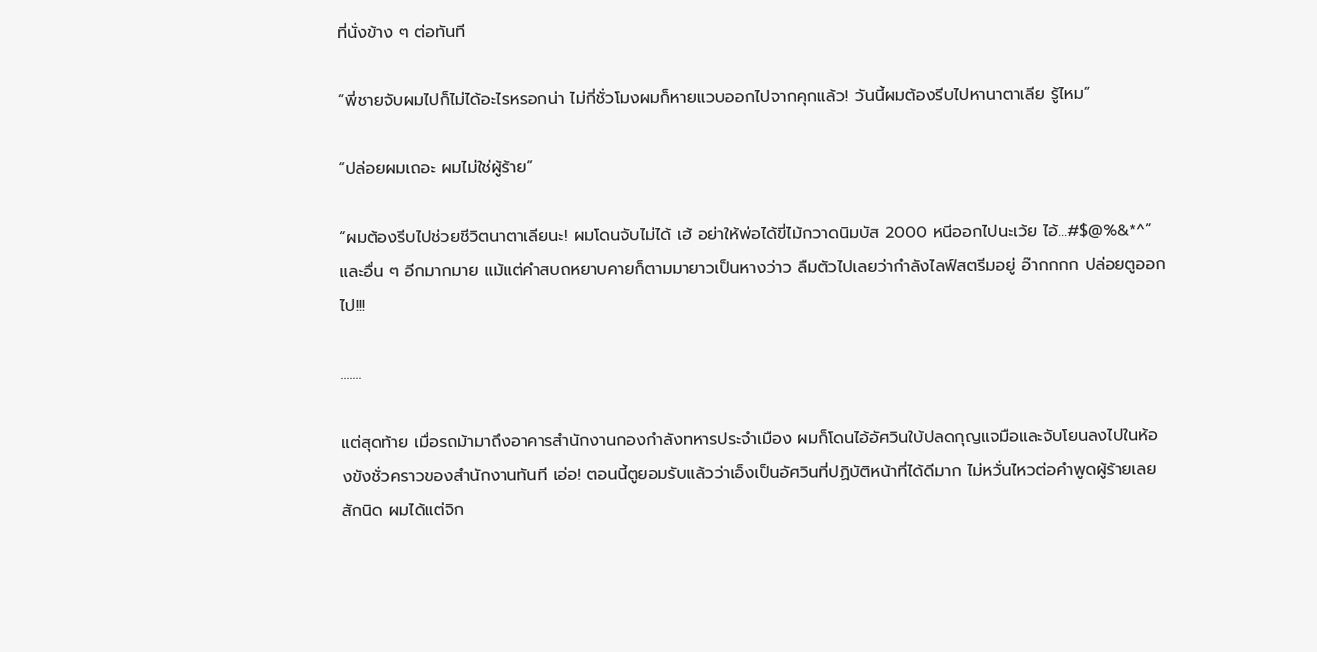ที่นั่งข้าง ๆ ต่อทันที

“พี่ชายจับผมไปก็ไม่ได้อะไรหรอกน่า ไม่กี่ชั่วโมงผมก็หายแวบออกไปจากคุกแล้ว! วันนี้ผมต้องรีบไปหานาตาเลีย รู้ไหม”

“ปล่อยผมเถอะ ผมไม่ใช่ผู้ร้าย”

“ผมต้องรีบไปช่วยชีวิตนาตาเลียนะ! ผมโดนจับไม่ได้ เฮ้ อย่าให้พ่อได้ขี่ไม้กวาดนิมบัส 2000 หนีออกไปนะเว้ย ไอ้...#$@%&*^” และอื่น ๆ อีกมากมาย แม้แต่คำสบถหยาบคายก็ตามมายาวเป็นหางว่าว ลืมตัวไปเลยว่ากำลังไลฟ์สตรีมอยู่ อ๊ากกกก ปล่อยตูออกไป!!!

.......

แต่สุดท้าย เมื่อรถม้ามาถึงอาคารสำนักงานกองกำลังทหารประจำเมือง ผมก็โดนไอ้อัศวินใบ้ปลดกุญแจมือและจับโยนลงไปในห้องขังชั่วคราวของสำนักงานทันที เอ่อ! ตอนนี้ตูยอมรับแล้วว่าเอ็งเป็นอัศวินที่ปฏิบัติหน้าที่ได้ดีมาก ไม่หวั่นไหวต่อคำพูดผู้ร้ายเลยสักนิด ผมได้แต่จิก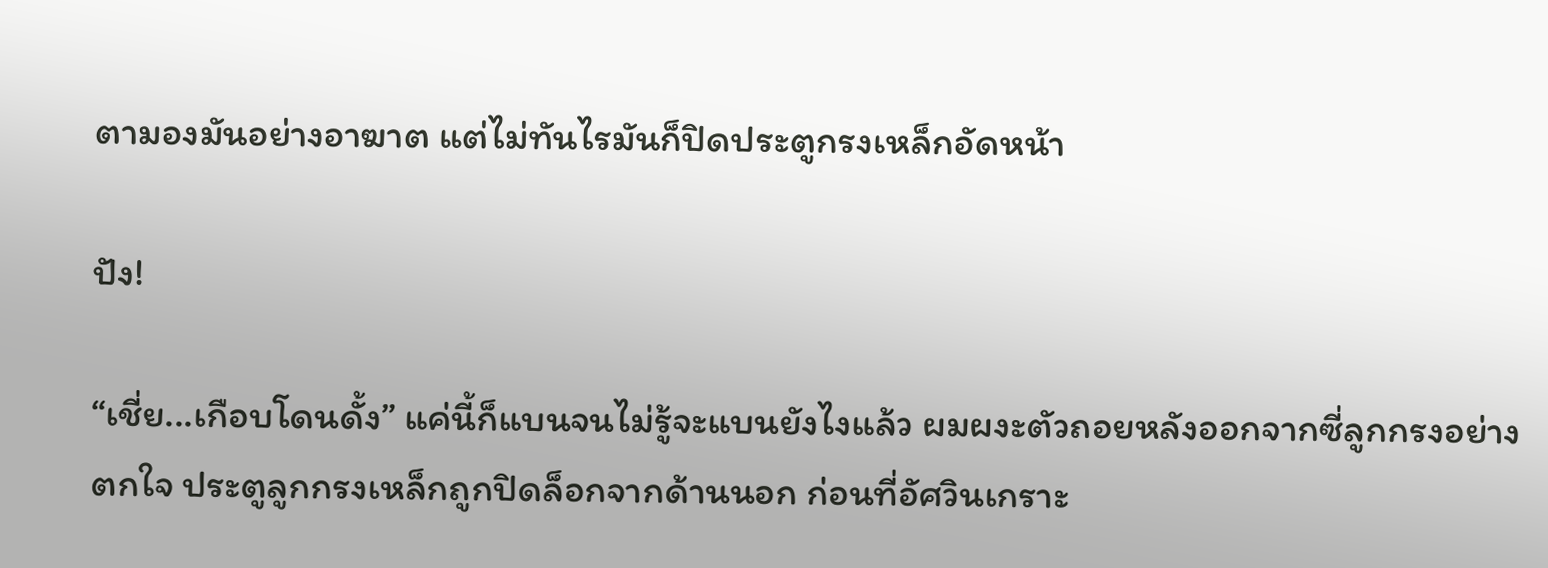ตามองมันอย่างอาฆาต แต่ไม่ทันไรมันก็ปิดประตูกรงเหล็กอัดหน้า

ปัง!

“เชี่ย...เกือบโดนดั้ง” แค่นี้ก็แบนจนไม่รู้จะแบนยังไงแล้ว ผมผงะตัวถอยหลังออกจากซี่ลูกกรงอย่างตกใจ ประตูลูกกรงเหล็กถูกปิดล็อกจากด้านนอก ก่อนที่อัศวินเกราะ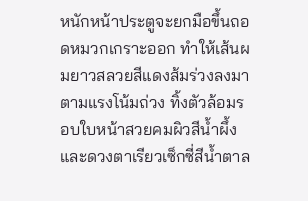หนักหน้าประตูจะยกมือขึ้นถอดหมวกเกราะออก ทำให้เส้นผมยาวสลวยสีแดงส้มร่วงลงมาตามแรงโน้มถ่วง ทิ้งตัวล้อมรอบใบหน้าสวยคมผิวสีน้ำผึ้งและดวงตาเรียวเซ็กซี่สีน้ำตาล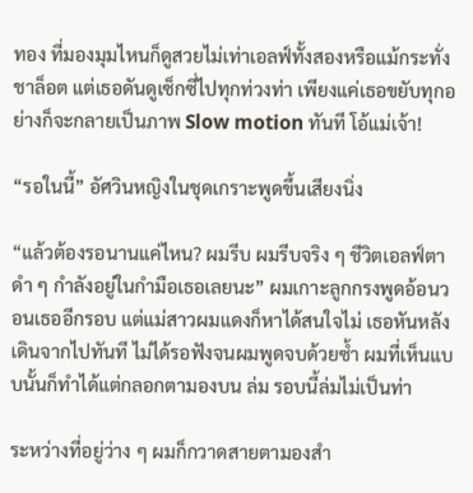ทอง ที่มองมุมไหนก็ดูสวยไม่เท่าเอลฟ์ทั้งสองหรือแม้กระทั่งชาล็อต แต่เธอดันดูเซ็กซี่ไปทุกท่วงท่า เพียงแค่เธอขยับทุกอย่างก็จะกลายเป็นภาพ Slow motion ทันที โอ้แม่เจ้า!

“รอในนี้” อัศวินหญิงในชุดเกราะพูดขึ้นเสียงนิ่ง

“แล้วต้องรอนานแค่ไหน? ผมรีบ ผมรีบจริง ๆ ชีวิตเอลฟ์ตาดำ ๆ กำลังอยู่ในกำมือเธอเลยนะ” ผมเกาะลูกกรงพูดอ้อนวอนเธออีกรอบ แต่แม่สาวผมแดงก็หาได้สนใจไม่ เธอหันหลังเดินจากไปทันที ไม่ได้รอฟังจนผมพูดจบด้วยซ้ำ ผมที่เห็นแบบนั้นก็ทำได้แต่กลอกตามองบน ล่ม รอบนี้ล่มไม่เป็นท่า

ระหว่างที่อยู่ว่าง ๆ ผมก็กวาดสายตามองสำ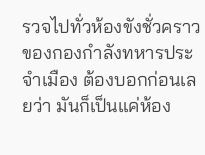รวจไปทั่วห้องขังชั่วคราวของกองกำลังทหารประจำเมือง ต้องบอกก่อนเลยว่า มันก็เป็นแค่ห้อง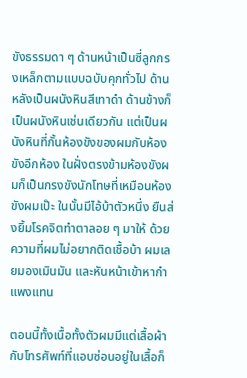ขังธรรมดา ๆ ด้านหน้าเป็นซี่ลูกกรงเหล็กตามแบบฉบับคุกทั่วไป ด้านหลังเป็นผนังหินสีเทาดำ ด้านข้างก็เป็นผนังหินเช่นเดียวกัน แต่เป็นผนังหินที่กั้นห้องขังของผมกับห้องขังอีกห้อง ในฝั่งตรงข้ามห้องขังผมก็เป็นกรงขังนักโทษที่เหมือนห้องขังผมเป๊ะ ในนั้นมีไอ้บ้าตัวหนึ่ง ยืนส่งยิ้มโรคจิตทำตาลอย ๆ มาให้ ด้วยความที่ผมไม่อยากติดเชื้อบ้า ผมเลยมองเมินมัน และหันหน้าเข้าหากำแพงแทน

ตอนนี้ทั้งเนื้อทั้งตัวผมมีแต่เสื้อผ้า กับโทรศัพท์ที่แอบซ่อนอยู่ในเสื้อก็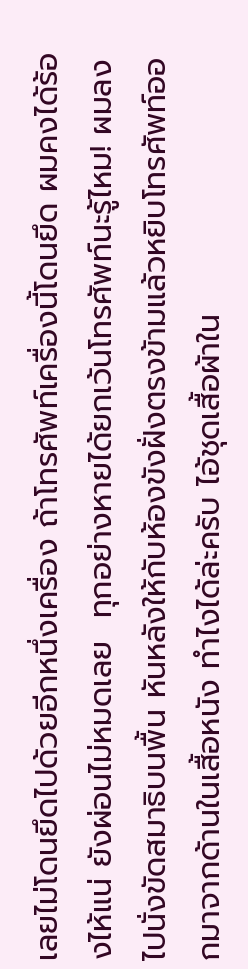เลยไม่โดนยึดไปด้วยอีกหนึ่งเครื่อง ถ้าโทรศัพท์เครื่องนี้โดนยึด ผมคงได้ร้องไห้แน่ ยังผ่อนไม่หมดเลย  ทุกอย่างหายได้ยกเว้นโทรศัพท์นะรู้ไหม! ผมลงไปนั่งขัดสมาธิบนพื้น หันหลังให้กับห้องขังฝั่งตรงข้ามแล้วหยิบโทรศัพท์ออกมาจากด้านในเสื้อหนัง ทำไงได้ล่ะครับ ไอ้ชุดเสื้อผ้าใน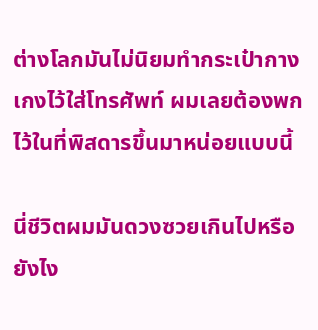ต่างโลกมันไม่นิยมทำกระเป๋ากางเกงไว้ใส่โทรศัพท์ ผมเลยต้องพกไว้ในที่พิสดารขึ้นมาหน่อยแบบนี้

นี่ชีวิตผมมันดวงซวยเกินไปหรือยังไง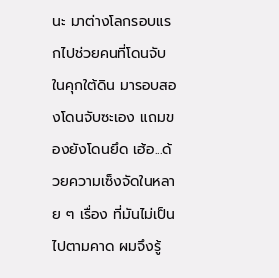นะ มาต่างโลกรอบแรกไปช่วยคนที่โดนจับในคุกใต้ดิน มารอบสองโดนจับซะเอง แถมของยังโดนยึด เฮ้อ...ด้วยความเซ็งจัดในหลาย ๆ เรื่อง ที่มันไม่เป็นไปตามคาด ผมจึงรู้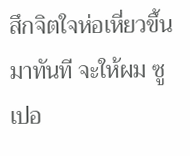สึกจิตใจห่อเหี่ยวขึ้นมาทันที จะให้ผม ซูเปอ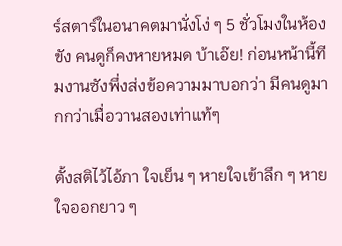ร์สตาร์ในอนาคตมานั่งโง่ ๆ 5 ชั่วโมงในห้องขัง คนดูก็คงหายหมด บ้าเอ๊ย! ก่อนหน้านี้ทีมงานซังพึ่งส่งข้อความมาบอกว่า มีคนดูมากกว่าเมื่อวานสองเท่าแท้ๆ

ตั้งสติไว้ไอ้ภา ใจเย็น ๆ หายใจเข้าลึก ๆ หายใจออกยาว ๆ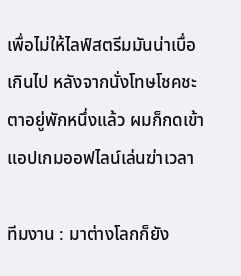เพื่อไม่ให้ไลฟ์สตรีมมันน่าเบื่อเกินไป หลังจากนั่งโทษโชคชะตาอยู่พักหนึ่งแล้ว ผมก็กดเข้าแอปเกมออฟไลน์เล่นฆ่าเวลา

ทีมงาน : มาต่างโลกก็ยัง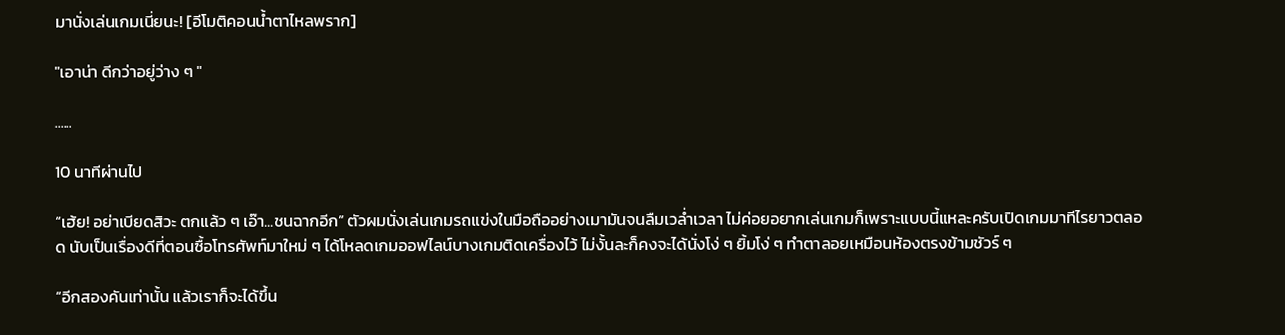มานั่งเล่นเกมเนี่ยนะ! [อีโมติคอนน้ำตาไหลพราก]

"เอาน่า ดีกว่าอยู่ว่าง ๆ "

......

10 นาทีผ่านไป

“เฮ้ย! อย่าเบียดสิวะ ตกแล้ว ๆ เอ๊า...ชนฉากอีก” ตัวผมนั่งเล่นเกมรถแข่งในมือถืออย่างเมามันจนลืมเวล่ำเวลา ไม่ค่อยอยากเล่นเกมก็เพราะแบบนี้แหละครับเปิดเกมมาทีไรยาวตลอด นับเป็นเรื่องดีที่ตอนซื้อโทรศัพท์มาใหม่ ๆ ได้โหลดเกมออฟไลน์บางเกมติดเครื่องไว้ ไม่งั้นละก็คงจะได้นั่งโง่ ๆ ยิ้มโง่ ๆ ทำตาลอยเหมือนห้องตรงข้ามชัวร์ ๆ

“อีกสองคันเท่านั้น แล้วเราก็จะได้ขึ้น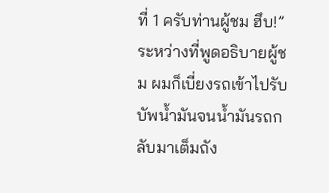ที่ 1 ครับท่านผู้ชม ฮึบ!” ระหว่างที่พูดอธิบายผู้ชม ผมก็เบี่ยงรถเข้าไปรับบัพน้ำมันจนน้ำมันรถกลับมาเต็มถัง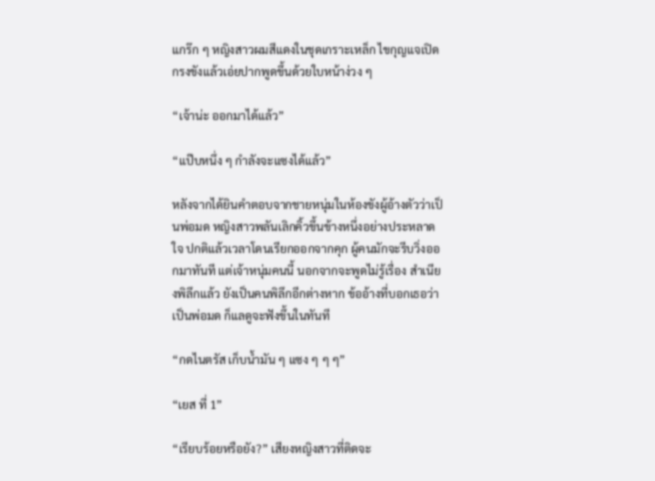แกร๊ก ๆ หญิงสาวผมสีแดงในชุดเกราะเหล็ก ไขกุญแจเปิดกรงขังแล้วเอ่ยปากพูดขึ้นด้วยใบหน้าง่วง ๆ

“เจ้าน่ะ ออกมาได้แล้ว”

“แป๊บหนึ่ง ๆ กำลังจะแซงได้แล้ว”

หลังจากได้ยินคำตอบจากชายหนุ่มในห้องขังผู้อ้างตัวว่าเป็นพ่อมด หญิงสาวพลันเลิกคิ้วขึ้นข้างหนึ่งอย่างประหลาดใจ ปกติแล้วเวลาโดนเรียกออกจากคุก ผู้คนมักจะรีบวิ่งออกมาทันที แต่เจ้าหนุ่มคนนี้ นอกจากจะพูดไม่รู้เรื่อง สำเนียงพิลึกแล้ว ยังเป็นคนพิลึกอีกต่างหาก ข้ออ้างที่บอกเธอว่าเป็นพ่อมด ก็แลดูจะฟังขึ้นในทันที

“กดไนตรัส เก็บน้ำมัน ๆ แซง ๆ ๆ ๆ”

“เยส ที่ 1”

“เรียบร้อยหรือยัง?” เสียงหญิงสาวที่ติดจะ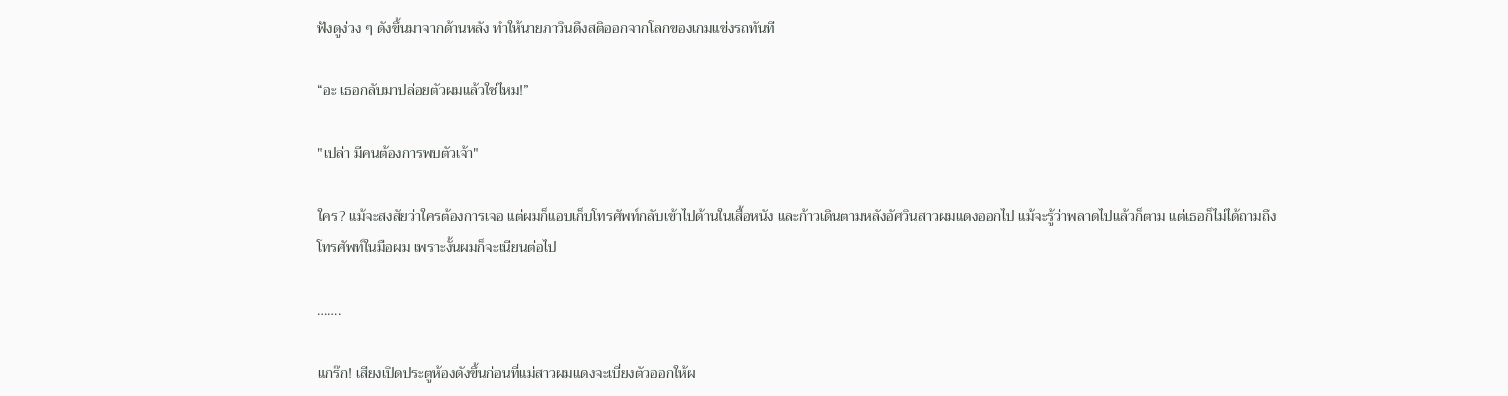ฟังดูง่วง ๆ ดังขึ้นมาจากด้านหลัง ทำให้นายภาวินดึงสติออกจากโลกของเกมแข่งรถทันที

“อะ เธอกลับมาปล่อยตัวผมแล้วใช่ไหม!”

"เปล่า มีคนต้องการพบตัวเจ้า"

ใคร? แม้จะสงสัยว่าใครต้องการเจอ แต่ผมก็แอบเก็บโทรศัพท์กลับเข้าไปด้านในเสื้อหนัง และก้าวเดินตามหลังอัศวินสาวผมแดงออกไป แม้จะรู้ว่าพลาดไปแล้วก็ตาม แต่เธอก็ไม่ได้ถามถึงโทรศัพท์ในมือผม เพราะงั้นผมก็จะเนียนต่อไป

…….

แกร๊ก! เสียงเปิดประตูห้องดังขึ้นก่อนที่แม่สาวผมแดงจะเบี่ยงตัวออกให้ผ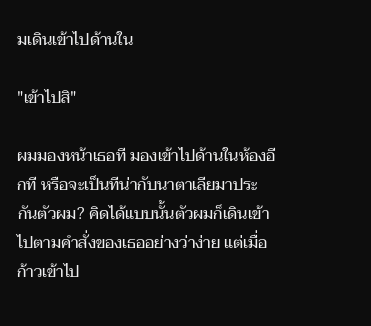มเดินเข้าไปด้านใน

"เข้าไปสิ"

ผมมองหน้าเธอที มองเข้าไปด้านในห้องอีกที หรือจะเป็นทีน่ากับนาตาเลียมาประกันตัวผม? คิดได้แบบนั้นตัวผมก็เดินเข้าไปตามคำสั่งของเธออย่างว่าง่าย แต่เมื่อก้าวเข้าไป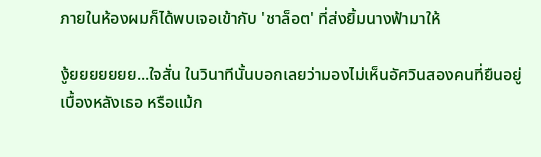ภายในห้องผมก็ได้พบเจอเข้ากับ 'ชาล็อต' ที่ส่งยิ้มนางฟ้ามาให้

งู้ยยยยยยย...ใจสั่น ในวินาทีนั้นบอกเลยว่ามองไม่เห็นอัศวินสองคนที่ยืนอยู่เบื้องหลังเธอ หรือแม้ก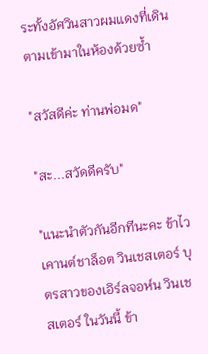ระทั้งอัศวินสาวผมแดงที่เดินตามเข้ามาในห้องด้วยซ้ำ

"สวัสดีค่ะ ท่านพ่อมด"

"สะ...สวัดดีครับ"

"แนะนำตัวกันอีกทีนะคะ ข้าไวเคานต์ชาล็อต วินเชสเตอร์ บุตรสาวของเอิร์ลจอห์น วินเชสเตอร์ ในวันนี้ ข้า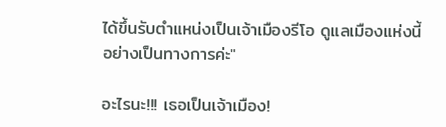ได้ขึ้นรับตำแหน่งเป็นเจ้าเมืองรีโอ ดูแลเมืองแห่งนี้อย่างเป็นทางการค่ะ"

อะไรนะ!!! เธอเป็นเจ้าเมือง!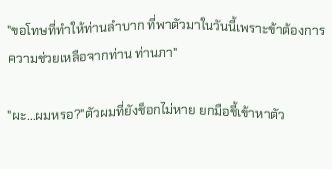"ขอโทษที่ทำให้ท่านลำบาก ที่พาตัวมาในวันนี้เพราะข้าต้องการความช่วยเหลือจากท่าน ท่านภา"

"ผะ...ผมหรอ?"ตัวผมที่ยังช็อกไม่หาย ยกมือชี้เข้าหาตัว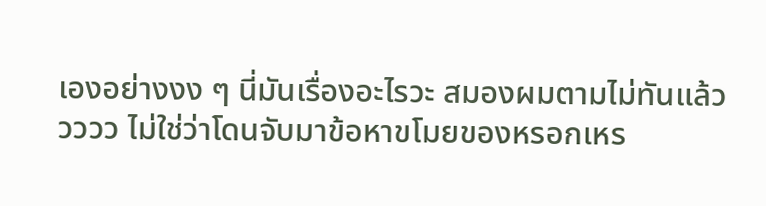เองอย่างงง ๆ นี่มันเรื่องอะไรวะ สมองผมตามไม่ทันแล้ววววว ไม่ใช่ว่าโดนจับมาข้อหาขโมยของหรอกเหร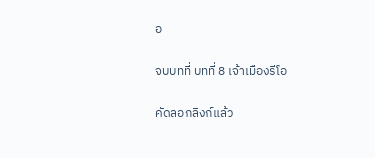อ

จบบทที่ บทที่ 8 เจ้าเมืองรีโอ

คัดลอกลิงก์แล้ว